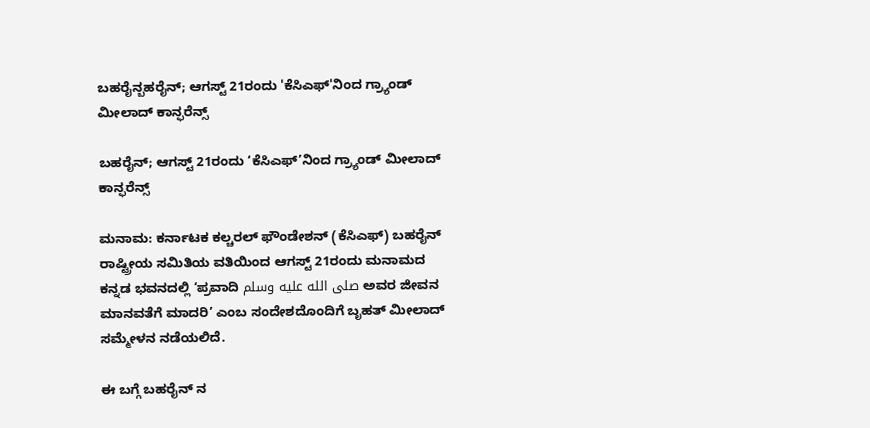ಬಹರೈನ್ಬಹರೈನ್; ಆಗಸ್ಟ್ 21ರಂದು 'ಕೆಸಿಎಫ್'ನಿಂದ ಗ್ರ್ಯಾಂಡ್ ಮೀಲಾದ್ ಕಾನ್ಫರೆನ್ಸ್

ಬಹರೈನ್; ಆಗಸ್ಟ್ 21ರಂದು ‘ಕೆಸಿಎಫ್’ನಿಂದ ಗ್ರ್ಯಾಂಡ್ ಮೀಲಾದ್ ಕಾನ್ಫರೆನ್ಸ್

ಮನಾಮ: ಕರ್ನಾಟಕ ಕಲ್ಚರಲ್ ಫೌಂಡೇಶನ್ (ಕೆಸಿಎಫ್) ಬಹರೈನ್ ರಾಷ್ಟ್ರೀಯ ಸಮಿತಿಯ ವತಿಯಿಂದ ಆಗಸ್ಟ್ 21ರಂದು ಮನಾಮದ ಕನ್ನಡ ಭವನದಲ್ಲಿ ‘ಪ್ರವಾದಿ صلى الله عليه وسلم ಅವರ ಜೀವನ ಮಾನವತೆಗೆ ಮಾದರಿ’ ಎಂಬ ಸಂದೇಶದೊಂದಿಗೆ ಬೃಹತ್ ಮೀಲಾದ್ ಸಮ್ಮೇಳನ ನಡೆಯಲಿದೆ.

ಈ ಬಗ್ಗೆ ಬಹರೈನ್ ನ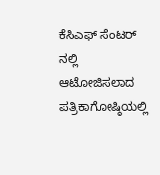ಕೆಸಿಎಫ್ ಸೆಂಟರ್ ನಲ್ಲಿ ಆಟೋಜಿಸಲಾದ ಪತ್ರಿಕಾಗೋಷ್ಠಿಯಲ್ಲಿ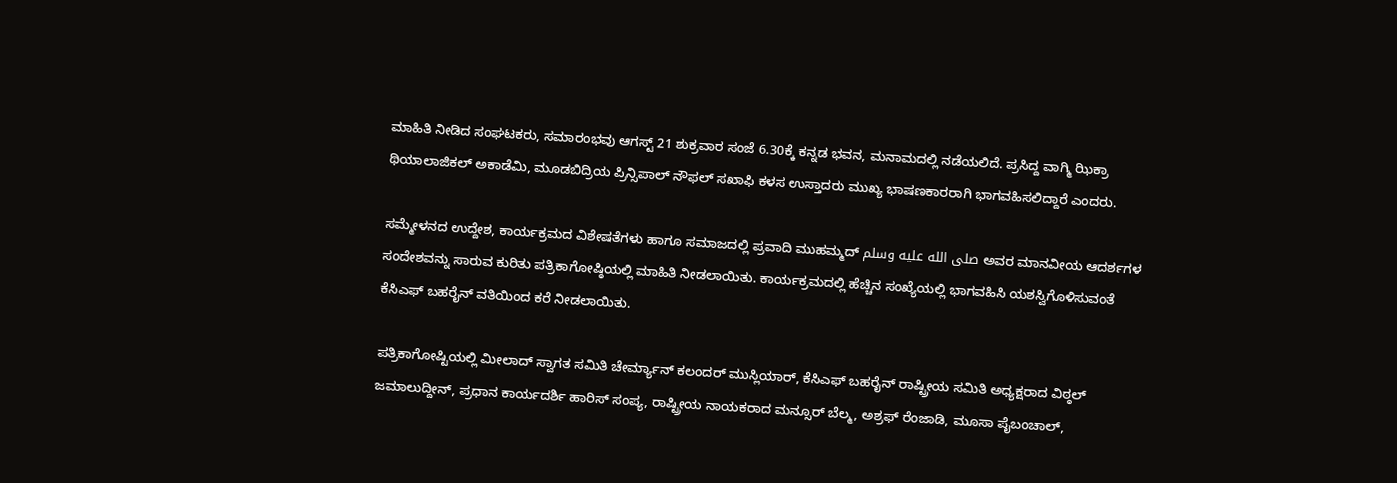ಮಾಹಿತಿ ನೀಡಿದ ಸಂಘಟಕರು, ಸಮಾರಂಭವು ಆಗಸ್ಟ್ 21 ಶುಕ್ರವಾರ ಸಂಜೆ 6.30ಕ್ಕೆ ಕನ್ನಡ ಭವನ, ಮನಾಮದಲ್ಲಿ ನಡೆಯಲಿದೆ. ಪ್ರಸಿದ್ದ ವಾಗ್ಮಿ ಝಿಕ್ರಾ ಥಿಯಾಲಾಜಿಕಲ್ ಅಕಾಡೆಮಿ, ಮೂಡಬಿದ್ರಿಯ ಪ್ರಿನ್ಸಿಪಾಲ್ ನೌಫಲ್ ಸಖಾಫಿ ಕಳಸ ಉಸ್ತಾದರು ಮುಖ್ಯ ಭಾಷಣಕಾರರಾಗಿ ಭಾಗವಹಿಸಲಿದ್ದಾರೆ ಎಂದರು.

ಸಮ್ಮೇಳನದ ಉದ್ದೇಶ, ಕಾರ್ಯಕ್ರಮದ ವಿಶೇಷತೆಗಳು ಹಾಗೂ ಸಮಾಜದಲ್ಲಿ ಪ್ರವಾದಿ ಮುಹಮ್ಮದ್ صلى الله عليه وسلم ಅವರ ಮಾನವೀಯ ಆದರ್ಶಗಳ ಸಂದೇಶವನ್ನು ಸಾರುವ ಕುರಿತು ಪತ್ರಿಕಾಗೋಷ್ಠಿಯಲ್ಲಿ ಮಾಹಿತಿ ನೀಡಲಾಯಿತು. ಕಾರ್ಯಕ್ರಮದಲ್ಲಿ ಹೆಚ್ಚಿನ ಸಂಖ್ಯೆಯಲ್ಲಿ ಭಾಗವಹಿಸಿ ಯಶಸ್ವಿಗೊಳಿಸುವಂತೆ ಕೆಸಿಎಫ್ ಬಹರೈನ್ ವತಿಯಿಂದ ಕರೆ ನೀಡಲಾಯಿತು.

ಪತ್ರಿಕಾಗೋಷ್ಟಿಯಲ್ಲಿ ಮೀಲಾದ್ ಸ್ವಾಗತ ಸಮಿತಿ ಚೇರ್ಮ್ಯಾನ್ ಕಲಂದರ್ ಮುಸ್ಲಿಯಾರ್, ಕೆಸಿಎಫ್ ಬಹರೈನ್ ರಾಷ್ಟ್ರೀಯ ಸಮಿತಿ ಅಧ್ಯಕ್ಷರಾದ ವಿಠ್ಠಲ್ ಜಮಾಲುದ್ದೀನ್, ಪ್ರಧಾನ ಕಾರ್ಯದರ್ಶಿ ಹಾರಿಸ್ ಸಂಪ್ಯ, ರಾಷ್ಟ್ರೀಯ ನಾಯಕರಾದ ಮನ್ಸೂರ್ ಬೆಲ್ಮ, ಅಶ್ರಫ್ ರೆಂಜಾಡಿ, ಮೂಸಾ ಪೈಬಂಚಾಲ್,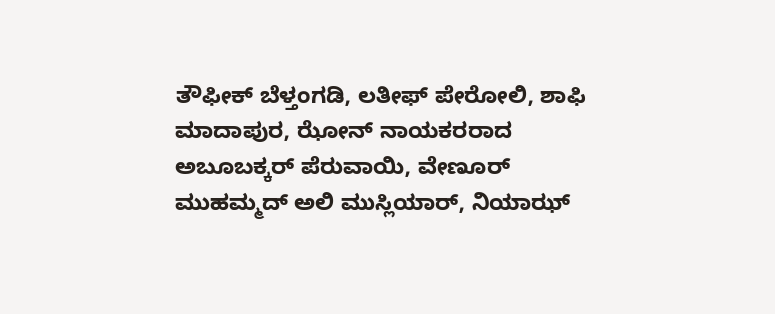ತೌಫೀಕ್ ಬೆಳ್ತಂಗಡಿ, ಲತೀಫ್ ಪೇರೋಲಿ, ಶಾಫಿ ಮಾದಾಪುರ, ಝೋನ್ ನಾಯಕರರಾದ ಅಬೂಬಕ್ಕರ್ ಪೆರುವಾಯಿ, ವೇಣೂರ್ ಮುಹಮ್ಮದ್ ಅಲಿ ಮುಸ್ಲಿಯಾರ್, ನಿಯಾಝ್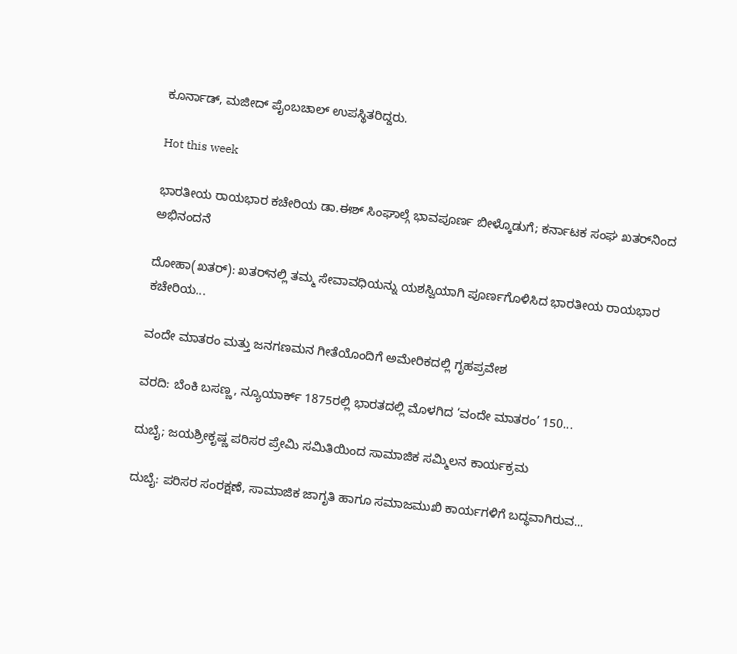ಕೂರ್ನಾಡ್, ಮಜೀದ್ ಪೈಂಬಚಾಲ್ ಉಪಸ್ಥಿತರಿದ್ದರು.

Hot this week

ಭಾರತೀಯ ರಾಯಭಾರ ಕಚೇರಿಯ ಡಾ.ಈಶ್ ಸಿಂಘಾಲ್ಗೆ ಭಾವಪೂರ್ಣ ಬೀಳ್ಕೊಡುಗೆ; ಕರ್ನಾಟಕ ಸಂಘ ಖತರ್‌ನಿಂದ ಅಭಿನಂದನೆ

ದೋಹಾ(ಖತರ್): ಖತರ್‌ನಲ್ಲಿ ತಮ್ಮ ಸೇವಾವಧಿಯನ್ನು ಯಶಸ್ವಿಯಾಗಿ ಪೂರ್ಣಗೊಳಿಸಿದ ಭಾರತೀಯ ರಾಯಭಾರ ಕಚೇರಿಯ...

ವಂದೇ ಮಾತರಂ ಮತ್ತು ಜನಗಣಮನ ಗೀತೆಯೊಂದಿಗೆ ಅಮೇರಿಕದಲ್ಲಿ ಗೃಹಪ್ರವೇಶ

ವರದಿ: ಬೆಂಕಿ ಬಸಣ್ಣ, ನ್ಯೂಯಾರ್ಕ್ 1875ರಲ್ಲಿ ಭಾರತದಲ್ಲಿ ಮೊಳಗಿದ ‘ವಂದೇ ಮಾತರಂ’ 150...

ದುಬೈ; ಜಯಶ್ರೀಕೃಷ್ಣ ಪರಿಸರ ಪ್ರೇಮಿ ಸಮಿತಿಯಿಂದ ಸಾಮಾಜಿಕ ಸಮ್ಮಿಲನ ಕಾರ್ಯಕ್ರಮ

ದುಬೈ: ಪರಿಸರ ಸಂರಕ್ಷಣೆ, ಸಾಮಾಜಿಕ ಜಾಗೃತಿ ಹಾಗೂ ಸಮಾಜಮುಖಿ ಕಾರ್ಯಗಳಿಗೆ ಬದ್ಧವಾಗಿರುವ...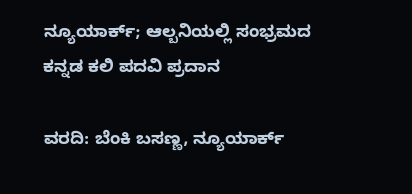ನ್ಯೂಯಾರ್ಕ್; ಆಲ್ಬನಿಯಲ್ಲಿ ಸಂಭ್ರಮದ ಕನ್ನಡ ಕಲಿ ಪದವಿ ಪ್ರದಾನ

ವರದಿ: ಬೆಂಕಿ ಬಸಣ್ಣ, ನ್ಯೂಯಾರ್ಕ್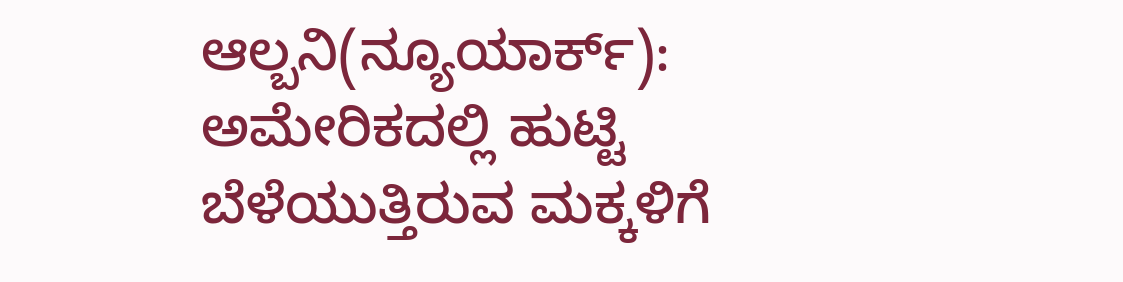ಆಲ್ಬನಿ(ನ್ಯೂಯಾರ್ಕ್): ಅಮೇರಿಕದಲ್ಲಿ ಹುಟ್ಟಿ ಬೆಳೆಯುತ್ತಿರುವ ಮಕ್ಕಳಿಗೆ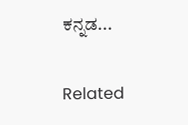ಕನ್ನಡ...

Related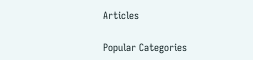Articles

Popular Categories